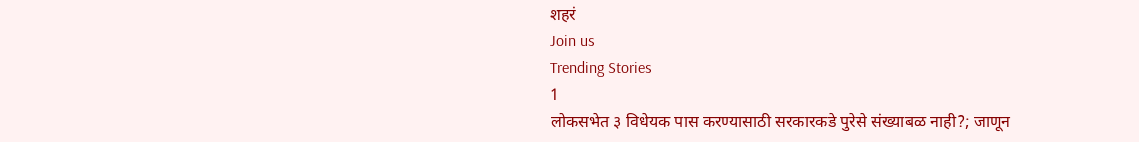शहरं
Join us
Trending Stories
1
लोकसभेत ३ विधेयक पास करण्यासाठी सरकारकडे पुरेसे संख्याबळ नाही?; जाणून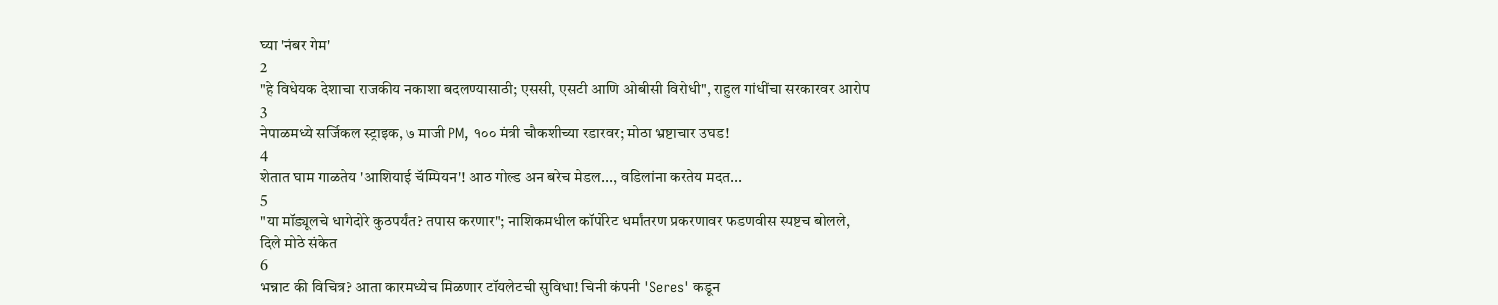घ्या 'नंबर गेम'
2
"हे विधेयक देशाचा राजकीय नकाशा बदलण्यासाठी; एससी, एसटी आणि ओबीसी विरोधी", राहुल गांधींचा सरकारवर आरोप
3
नेपाळमध्ये सर्जिकल स्ट्राइक, ७ माजी PM, १०० मंत्री चौकशीच्या रडारवर; मोठा भ्रष्टाचार उघड!
4
शेतात घाम गाळतेय 'आशियाई चॅम्पियन'! आठ गोल्ड अन बरेच मेडल..., वडिलांना करतेय मदत...
5
"या मॉड्यूलचे धागेदोरे कुठपर्यंत? तपास करणार"; नाशिकमधील कॉर्पोरेट धर्मांतरण प्रकरणावर फडणवीस स्पष्टच बोलले, दिले मोठे संकेत
6
भन्नाट की विचित्र? आता कारमध्येच मिळणार टॉयलेटची सुविधा! चिनी कंपनी 'Seres' कडून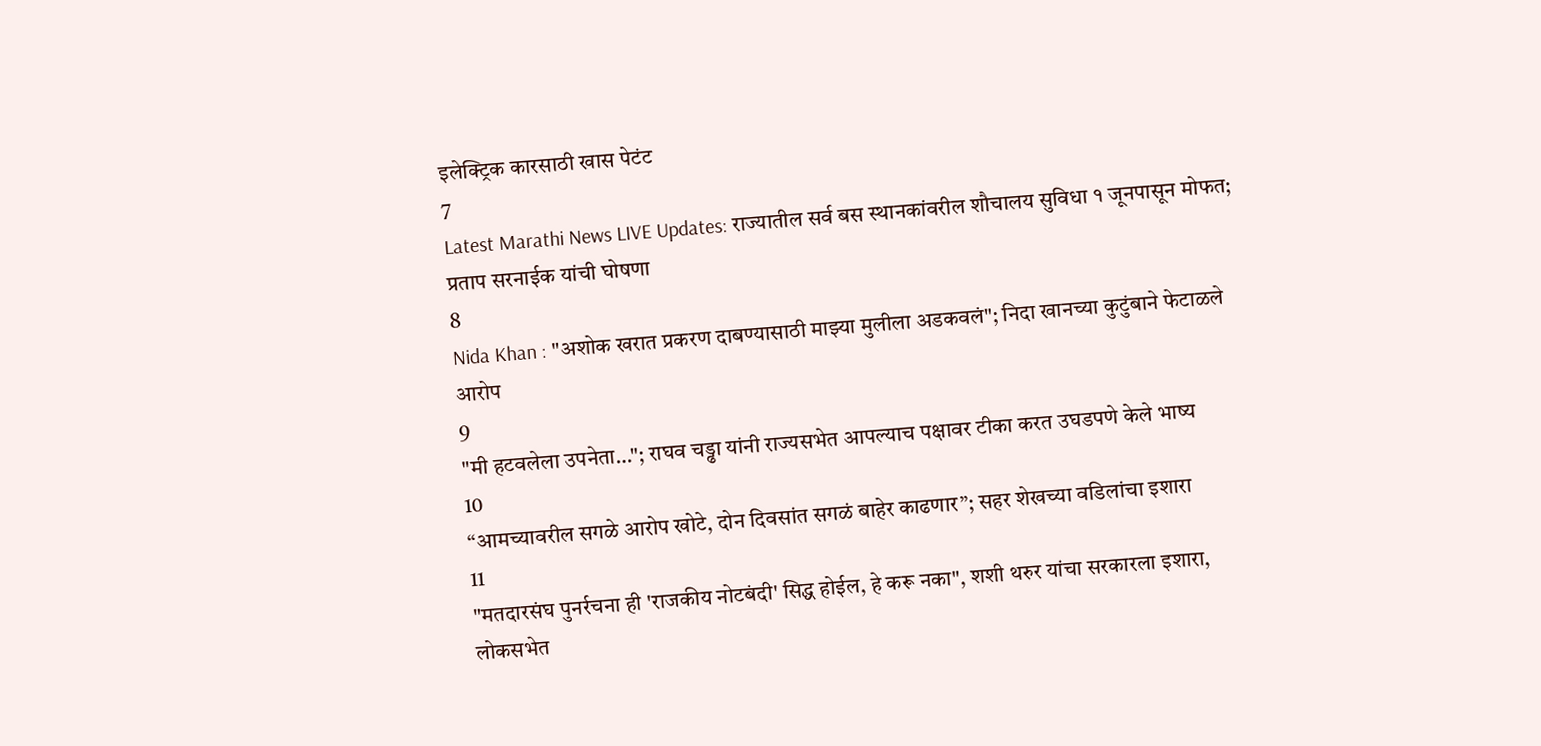इलेक्ट्रिक कारसाठी खास पेटंट
7
Latest Marathi News LIVE Updates: राज्यातील सर्व बस स्थानकांवरील शौचालय सुविधा १ जूनपासून मोफत; प्रताप सरनाईक यांची घोषणा
8
Nida Khan : "अशोक खरात प्रकरण दाबण्यासाठी माझ्या मुलीला अडकवलं"; निदा खानच्या कुटुंबाने फेटाळले आरोप
9
"मी हटवलेला उपनेता…"; राघव चड्ढा यांनी राज्यसभेत आपल्याच पक्षावर टीका करत उघडपणे केले भाष्य
10
“आमच्यावरील सगळे आरोप खोटे, दोन दिवसांत सगळं बाहेर काढणार”; सहर शेखच्या वडिलांचा इशारा
11
"मतदारसंघ पुनर्रचना ही 'राजकीय नोटबंदी' सिद्ध होईल, हे करू नका", शशी थरुर यांचा सरकारला इशारा, लोकसभेत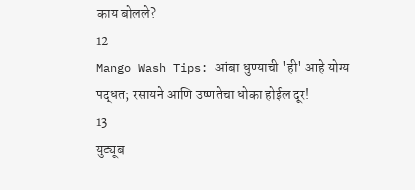काय बोलले?
12
Mango Wash Tips: आंबा धुण्याची 'ही' आहे योग्य पद्धत; रसायने आणि उष्णतेचा धोका होईल दूर!
13
युट्यूब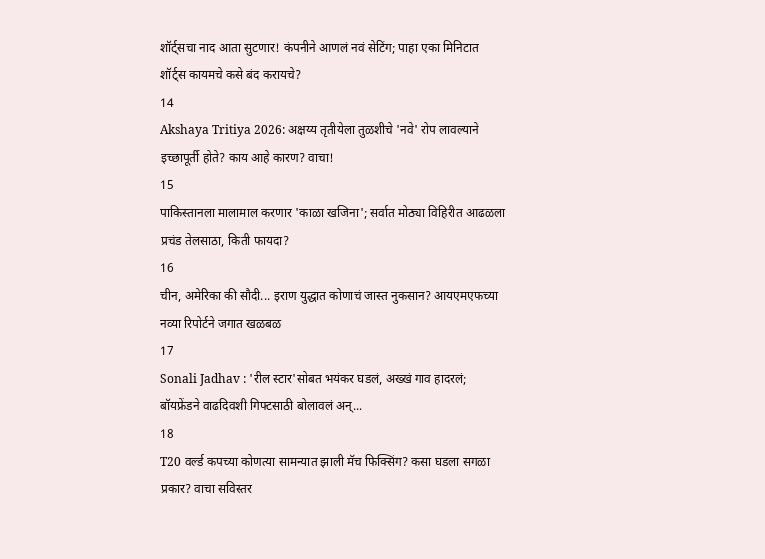शॉर्ट्सचा नाद आता सुटणार! कंपनीने आणलं नवं सेटिंग; पाहा एका मिनिटात शॉर्ट्स कायमचे कसे बंद करायचे?
14
Akshaya Tritiya 2026: अक्षय्य तृतीयेला तुळशीचे 'नवे' रोप लावल्याने इच्छापूर्ती होते? काय आहे कारण? वाचा!
15
पाकिस्तानला मालामाल करणार 'काळा खजिना'; सर्वात मोठ्या विहिरीत आढळला प्रचंड तेलसाठा, किती फायदा?
16
चीन, अमेरिका की सौदी... इराण युद्धात कोणाचं जास्त नुकसान? आयएमएफच्या नव्या रिपोर्टने जगात खळबळ
17
Sonali Jadhav : 'रील स्टार'सोबत भयंकर घडलं, अख्खं गाव हादरलं; बॉयफ्रेंडने वाढदिवशी गिफ्टसाठी बोलावलं अन्...
18
T20 वर्ल्ड कपच्या कोणत्या सामन्यात झाली मॅच फिक्सिंग? कसा घडला सगळा प्रकार? वाचा सविस्तर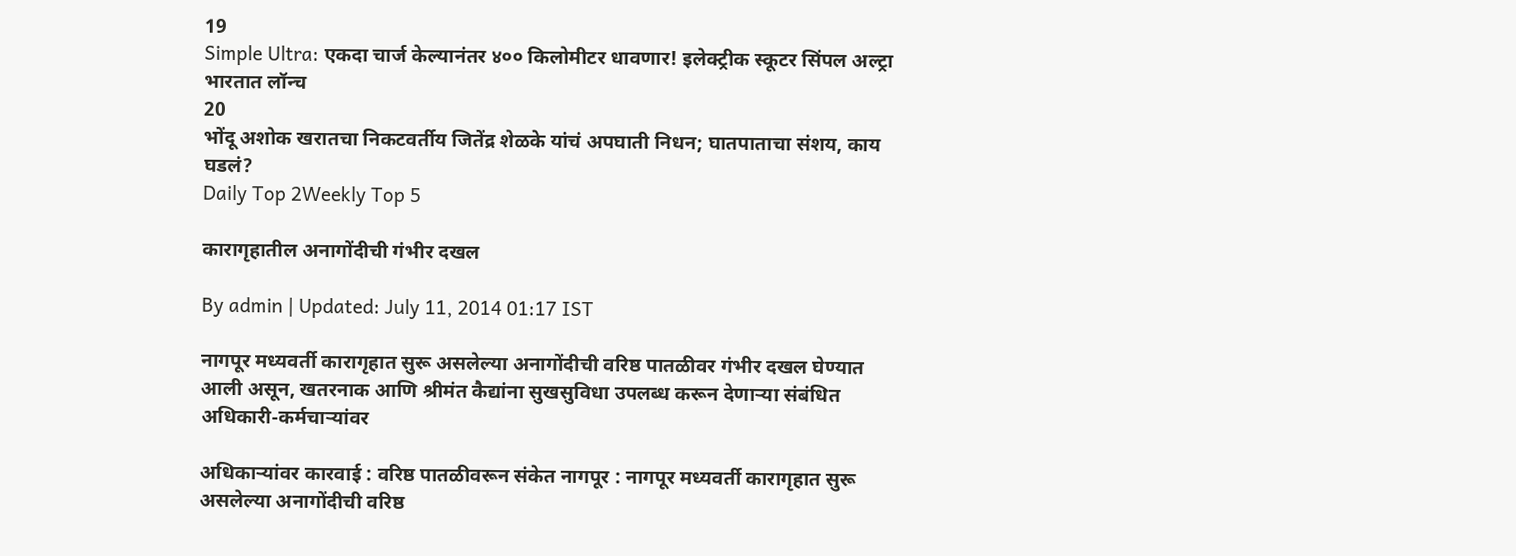19
Simple Ultra: एकदा चार्ज केल्यानंतर ४०० किलोमीटर धावणार! इलेक्ट्रीक स्कूटर सिंपल अल्ट्रा भारतात लॉन्च
20
भोंदू अशोक खरातचा निकटवर्तीय जितेंद्र शेळके यांचं अपघाती निधन; घातपाताचा संशय, काय घडलं?
Daily Top 2Weekly Top 5

कारागृहातील अनागोंदीची गंभीर दखल

By admin | Updated: July 11, 2014 01:17 IST

नागपूर मध्यवर्ती कारागृहात सुरू असलेल्या अनागोंदीची वरिष्ठ पातळीवर गंभीर दखल घेण्यात आली असून, खतरनाक आणि श्रीमंत कैद्यांना सुखसुविधा उपलब्ध करून देणाऱ्या संबंधित अधिकारी-कर्मचाऱ्यांवर

अधिकाऱ्यांवर कारवाई : वरिष्ठ पातळीवरून संकेत नागपूर : नागपूर मध्यवर्ती कारागृहात सुरू असलेल्या अनागोंदीची वरिष्ठ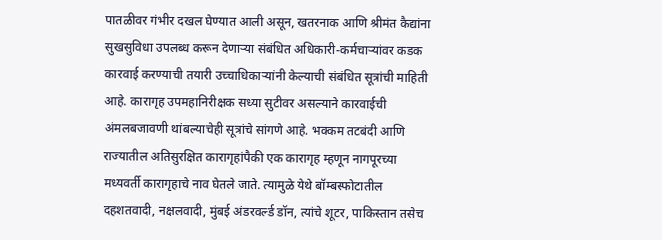पातळीवर गंभीर दखल घेण्यात आली असून, खतरनाक आणि श्रीमंत कैद्यांना सुखसुविधा उपलब्ध करून देणाऱ्या संबंधित अधिकारी-कर्मचाऱ्यांवर कडक कारवाई करण्याची तयारी उच्चाधिकाऱ्यांनी केल्याची संबंधित सूत्रांची माहिती आहे. कारागृह उपमहानिरीक्षक सध्या सुटीवर असल्याने कारवाईची अंमलबजावणी थांबल्याचेही सूत्रांचे सांगणे आहे. भक्कम तटबंदी आणि राज्यातील अतिसुरक्षित कारागृहांपैकी एक कारागृह म्हणून नागपूरच्या मध्यवर्ती कारागृहाचे नाव घेतले जाते. त्यामुळे येथे बॉम्बस्फोटातील दहशतवादी, नक्षलवादी, मुंबई अंडरवर्ल्ड डॉन, त्यांचे शूटर, पाकिस्तान तसेच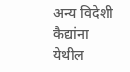अन्य विदेशी कैद्यांना येथील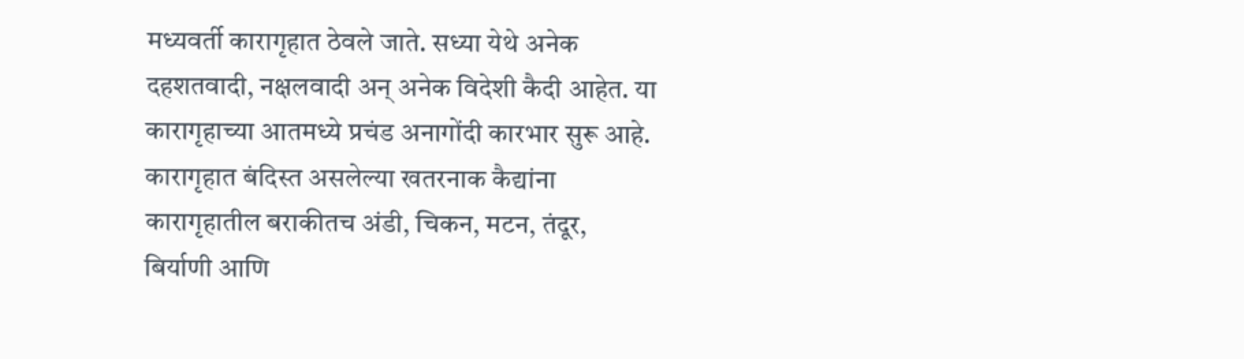मध्यवर्ती कारागृहात ठेवले जाते. सध्या येथे अनेक दहशतवादी, नक्षलवादी अन् अनेक विदेशी कैदी आहेत. या कारागृहाच्या आतमध्ये प्रचंड अनागोंदी कारभार सुरू आहे. कारागृहात बंदिस्त असलेल्या खतरनाक कैद्यांना कारागृहातील बराकीतच अंडी, चिकन, मटन, तंदूर, बिर्याणी आणि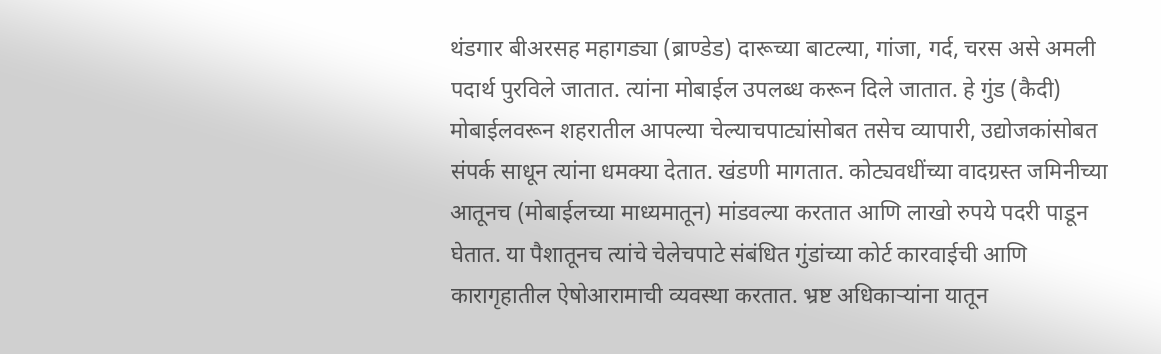थंडगार बीअरसह महागड्या (ब्राण्डेड) दारूच्या बाटल्या, गांजा, गर्द, चरस असे अमली पदार्थ पुरविले जातात. त्यांना मोबाईल उपलब्ध करून दिले जातात. हे गुंड (कैदी) मोबाईलवरून शहरातील आपल्या चेल्याचपाट्यांसोबत तसेच व्यापारी, उद्योजकांसोबत संपर्क साधून त्यांना धमक्या देतात. खंडणी मागतात. कोट्यवधींच्या वादग्रस्त जमिनीच्या आतूनच (मोबाईलच्या माध्यमातून) मांडवल्या करतात आणि लाखो रुपये पदरी पाडून घेतात. या पैशातूनच त्यांचे चेलेचपाटे संबंधित गुंडांच्या कोर्ट कारवाईची आणि कारागृहातील ऐषोआरामाची व्यवस्था करतात. भ्रष्ट अधिकाऱ्यांना यातून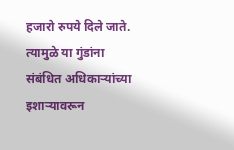हजारो रुपये दिले जाते. त्यामुळे या गुंडांना संबंधित अधिकाऱ्यांच्या इशाऱ्यावरून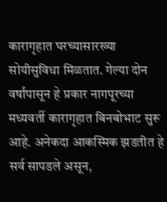कारागृहात घरच्यासारख्या सोयीसुविधा मिळतात. गेल्या दोन वर्षांपासून हे प्रकार नागपूरच्या मध्यवर्ती कारागृहात बिनबोभाट सुरू आहे. अनेकदा आकस्मिक झडतीत हे सर्व सापडले असून,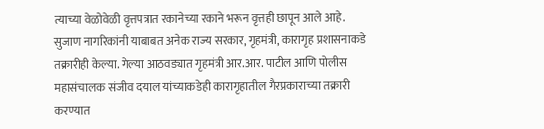त्याच्या वेळोवेळी वृत्तपत्रात रकानेच्या रकाने भरून वृत्तही छापून आले आहे. सुजाण नागरिकांनी याबाबत अनेक राज्य सरकार, गृहमंत्री, कारागृह प्रशासनाकडे तक्रारीही केल्या. गेल्या आठवड्यात गृहमंत्री आर.आर. पाटील आणि पोलीस महासंचालक संजीव दयाल यांच्याकडेही कारागृहातील गैरप्रकाराच्या तक्रारी करण्यात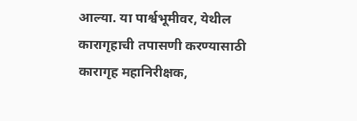आल्या. या पार्श्वभूमीवर, येथील कारागृहाची तपासणी करण्यासाठी कारागृह महानिरीक्षक,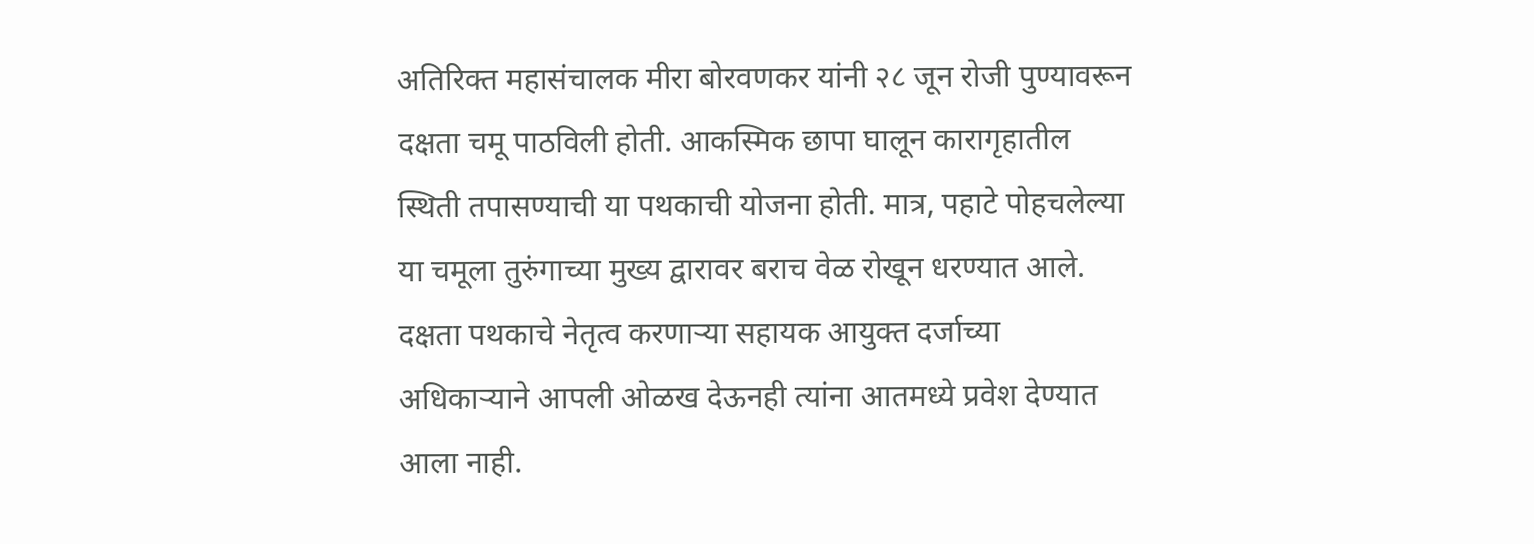अतिरिक्त महासंचालक मीरा बोरवणकर यांनी २८ जून रोजी पुण्यावरून दक्षता चमू पाठविली होती. आकस्मिक छापा घालून कारागृहातील स्थिती तपासण्याची या पथकाची योजना होती. मात्र, पहाटे पोहचलेल्या या चमूला तुरुंगाच्या मुख्य द्वारावर बराच वेळ रोखून धरण्यात आले. दक्षता पथकाचे नेतृत्व करणाऱ्या सहायक आयुक्त दर्जाच्या अधिकाऱ्याने आपली ओळख देऊनही त्यांना आतमध्ये प्रवेश देण्यात आला नाही.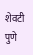शेवटी पुणे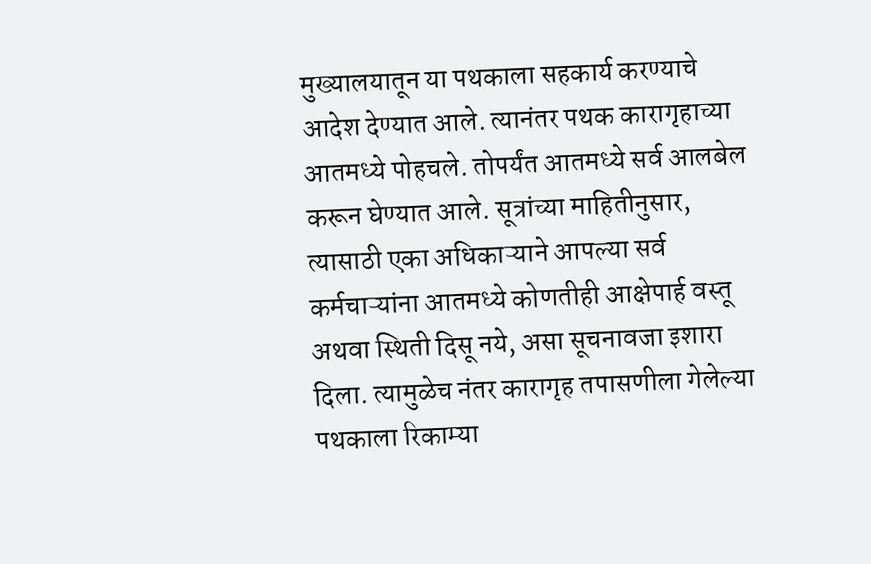मुख्यालयातून या पथकाला सहकार्य करण्याचे आदेश देण्यात आले. त्यानंतर पथक कारागृहाच्या आतमध्ये पोहचले. तोपर्यंत आतमध्ये सर्व आलबेल करून घेण्यात आले. सूत्रांच्या माहितीनुसार, त्यासाठी एका अधिकाऱ्याने आपल्या सर्व कर्मचाऱ्यांना आतमध्ये कोणतीही आक्षेपार्ह वस्तू अथवा स्थिती दिसू नये, असा सूचनावजा इशारा दिला. त्यामुळेच नंतर कारागृह तपासणीला गेलेल्या पथकाला रिकाम्या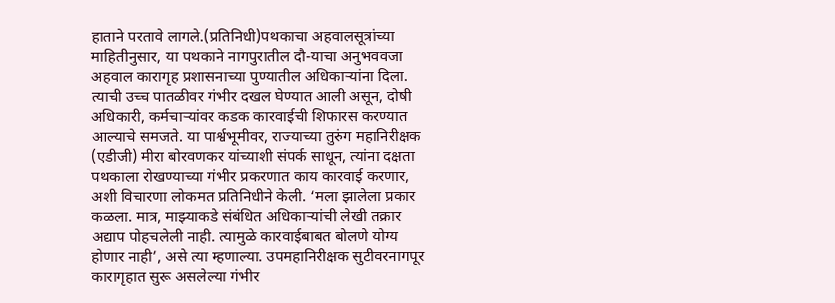हाताने परतावे लागले.(प्रतिनिधी)पथकाचा अहवालसूत्रांच्या माहितीनुसार, या पथकाने नागपुरातील दौ-याचा अनुभववजा अहवाल कारागृह प्रशासनाच्या पुण्यातील अधिकाऱ्यांना दिला. त्याची उच्च पातळीवर गंभीर दखल घेण्यात आली असून, दोषी अधिकारी, कर्मचाऱ्यांवर कडक कारवाईची शिफारस करण्यात आल्याचे समजते. या पार्श्वभूमीवर, राज्याच्या तुरुंग महानिरीक्षक (एडीजी) मीरा बोरवणकर यांच्याशी संपर्क साधून, त्यांना दक्षता पथकाला रोखण्याच्या गंभीर प्रकरणात काय कारवाई करणार, अशी विचारणा लोकमत प्रतिनिधीने केली. ‘मला झालेला प्रकार कळला. मात्र, माझ्याकडे संबंधित अधिकाऱ्यांची लेखी तक्रार अद्याप पोहचलेली नाही. त्यामुळे कारवाईबाबत बोलणे योग्य होणार नाही’, असे त्या म्हणाल्या. उपमहानिरीक्षक सुटीवरनागपूर कारागृहात सुरू असलेल्या गंभीर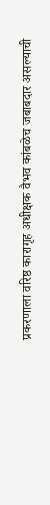प्रकरणाला वरिष्ठ कारागृह अधीक्षक वैभव कांबळेच जबाबदार असल्याची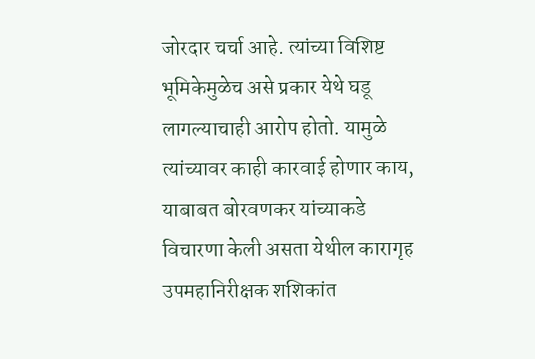जोरदार चर्चा आहे. त्यांच्या विशिष्ट भूमिकेमुळेच असे प्रकार येथे घडू लागल्याचाही आरोप होतो. यामुळे त्यांच्यावर काही कारवाई होणार काय, याबाबत बोरवणकर यांच्याकडे विचारणा केली असता येथील कारागृह उपमहानिरीक्षक शशिकांत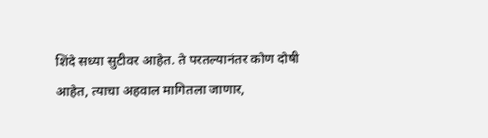शिंदे सध्या सुटीवर आहेत. ते परतल्यानंतर कोण दोषी आहेत, त्याचा अहवाल मागितला जाणार,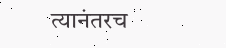त्यानंतरच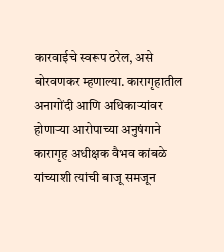कारवाईचे स्वरूप ठरेल, असे बोरवणकर म्हणाल्या. कारागृहातील अनागोंदी आणि अधिकाऱ्यांवर होणाऱ्या आरोपाच्या अनुषंगाने कारागृह अधीक्षक वैभव कांबळे यांच्याशी त्यांची बाजू समजून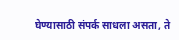घेण्यासाठी संपर्क साधला असता, ते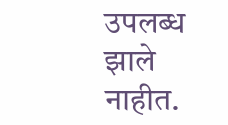उपलब्ध झाले नाहीत.